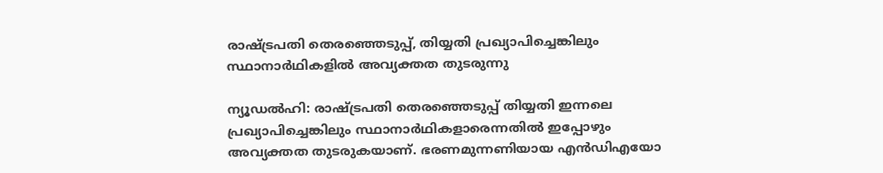രാഷ്‌ട്രപതി തെരഞ്ഞെടുപ്പ്, തിയ്യതി പ്രഖ്യാപിച്ചെങ്കിലും സ്ഥാനാർഥികളിൽ അവ്യക്തത തുടരുന്നു

ന്യൂഡല്‍ഹി: രാഷ്ട്രപതി തെരഞ്ഞെടുപ്പ് തിയ്യതി ഇന്നലെ പ്രഖ്യാപിച്ചെങ്കിലും സ്ഥാനാര്‍ഥികളാരെന്നതിൽ ഇപ്പോഴും അവ്യക്തത തുടരുകയാണ്. ഭരണമുന്നണിയായ എന്‍ഡിഎയോ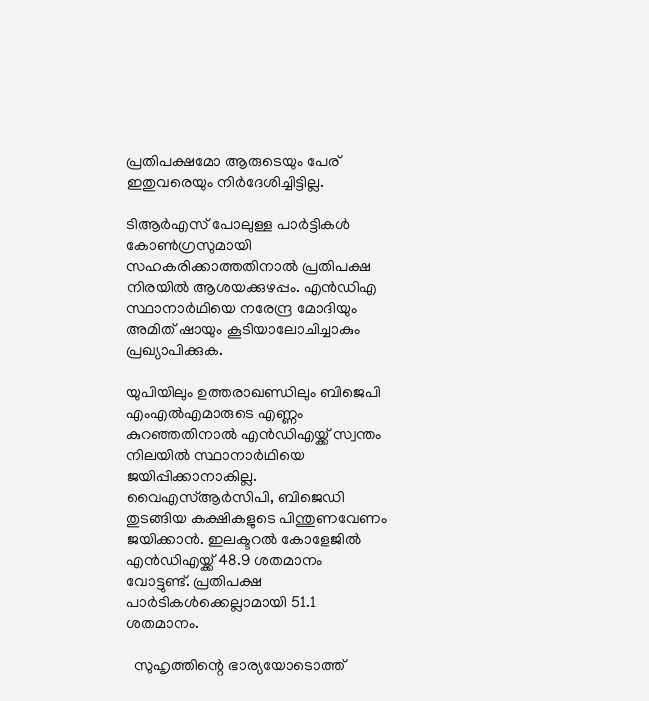പ്രതിപക്ഷമോ ആരുടെയും പേര് ഇതുവരെയും നിര്‍ദേശിച്ചിട്ടില്ല.

ടിആര്‍എസ് പോലുള്ള പാര്‍ട്ടികള്‍ കോണ്‍ഗ്രസുമായി സഹകരിക്കാത്തതിനാല്‍ പ്രതിപക്ഷ നിരയില്‍ ആശയക്കുഴപ്പം. എന്‍ഡിഎ സ്ഥാനാര്‍ഥിയെ നരേന്ദ്ര മോദിയും അമിത് ഷായും കൂടിയാലോചിച്ചാകും പ്രഖ്യാപിക്കുക.

യുപിയിലും ഉത്തരാഖണ്ഡിലും ബിജെപി എംഎല്‍എമാരുടെ എണ്ണം കുറഞ്ഞതിനാല്‍ എന്‍ഡിഎയ്ക്ക് സ്വന്തം നിലയില്‍ സ്ഥാനാര്‍ഥിയെ ജയിപ്പിക്കാനാകില്ല. വൈഎസ്‌ആര്‍സിപി, ബിജെഡി തുടങ്ങിയ കക്ഷികളുടെ പിന്തുണവേണം ജയിക്കാൻ. ഇലക്ടറല്‍ കോളേജില്‍ എന്‍ഡിഎയ്ക്ക് 48.9 ശതമാനം വോട്ടുണ്ട്. പ്രതിപക്ഷ പാര്‍ടികള്‍ക്കെല്ലാമായി 51.1 ശതമാനം.

  സുഹൃത്തിന്റെ ഭാര്യയോടൊത്ത്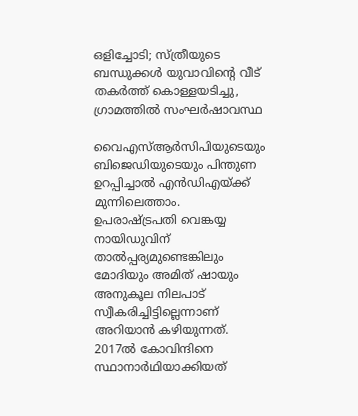ഒളിച്ചോടി; സ്ത്രീയുടെ ബന്ധുക്കൾ യുവാവിന്റെ വീട് തകർത്ത് കൊള്ളയടിച്ചു, ഗ്രാമത്തിൽ സംഘർഷാവസ്ഥ

വൈഎസ്‌ആര്‍സിപിയുടെയും ബിജെഡിയുടെയും പിന്തുണ ഉറപ്പിച്ചാല്‍ എന്‍ഡിഎയ്ക്ക് മുന്നിലെത്താം. ഉപരാഷ്ട്രപതി വെങ്കയ്യ നായിഡുവിന് താല്‍പ്പര്യമുണ്ടെങ്കിലും മോദിയും അമിത് ഷായും അനുകൂല നിലപാട് സ്വീകരിച്ചിട്ടില്ലെന്നാണ് അറിയാൻ കഴിയുന്നത്. 2017ല്‍ കോവിന്ദിനെ സ്ഥാനാര്‍ഥിയാക്കിയത്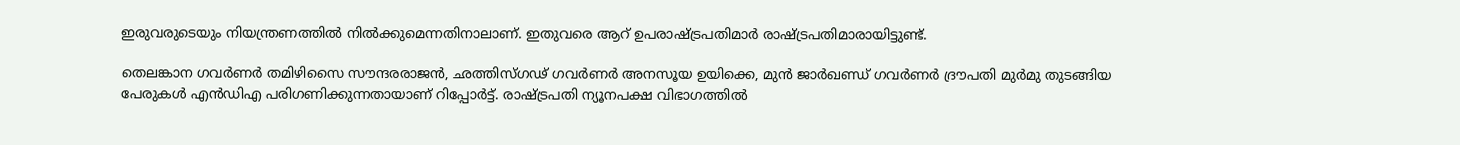ഇരുവരുടെയും നിയന്ത്രണത്തില്‍ നില്‍ക്കുമെന്നതിനാലാണ്. ഇതുവരെ ആറ് ഉപരാഷ്ട്രപതിമാര്‍ രാഷ്ട്രപതിമാരായിട്ടുണ്ട്.

തെലങ്കാന ഗവര്‍ണര്‍ തമിഴിസൈ സൗന്ദരരാജന്‍, ഛത്തിസ്ഗഢ് ഗവര്‍ണര്‍ അനസൂയ ഉയിക്കെ, മുന്‍ ജാര്‍ഖണ്ഡ് ഗവര്‍ണര്‍ ദ്രൗപതി മുര്‍മു തുടങ്ങിയ പേരുകള്‍ എന്‍ഡിഎ പരിഗണിക്കുന്നതായാണ് റിപ്പോര്‍ട്ട്. രാഷ്ട്രപതി ന്യൂനപക്ഷ വിഭാഗത്തില്‍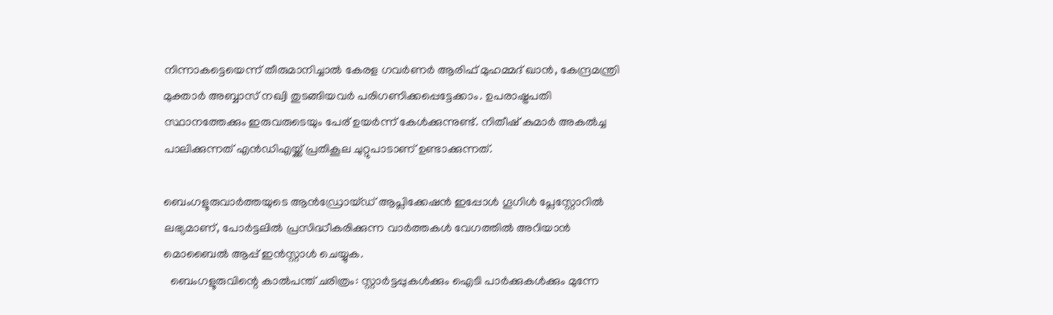നിന്നാകട്ടെയെന്ന് തീരുമാനിച്ചാല്‍ കേരള ഗവര്‍ണര്‍ ആരിഫ് മുഹമ്മദ് ഖാന്‍, കേന്ദ്രമന്ത്രി മുക്താര്‍ അബ്ബാസ് നഖ്വി തുടങ്ങിയവര്‍ പരിഗണിക്കപ്പെട്ടേക്കാം. ഉപരാഷ്ട്രപതി സ്ഥാനത്തേക്കും ഇരുവരുടെയും പേര് ഉയർന്ന് കേൾക്കുന്നുണ്ട്. നിതീഷ് കുമാര്‍ അകല്‍ച്ച പാലിക്കുന്നത് എന്‍ഡിഎയ്ക്ക് പ്രതികൂല ചുറ്റുപാടാണ് ഉണ്ടാക്കുന്നത്.

ബെംഗളൂരുവാർത്തയുടെ ആൻഡ്രോയ്ഡ് ആപ്ലിക്കേഷൻ ഇപ്പോൾ ഗൂഗിൾ പ്ലേസ്റ്റോറിൽ ലഭ്യമാണ്, പോർട്ടലിൽ പ്രസിദ്ധീകരിക്കുന്ന വാർത്തകൾ വേഗത്തിൽ അറിയാൻ മൊബൈൽ ആപ്പ് ഇൻസ്റ്റാൾ ചെയ്യുക.
  ബെംഗളൂരുവിന്റെ കാൽപന്ത് ചരിത്രം: സ്റ്റാർട്ടപ്പുകൾക്കും ഐടി പാർക്കുകൾക്കും മുന്നേ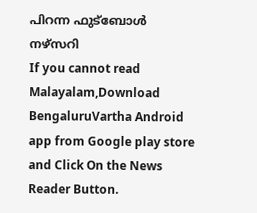പിറന്ന ഫുട്ബോൾ നഴ്സറി
If you cannot read Malayalam,Download BengaluruVartha Android app from Google play store and Click On the News Reader Button.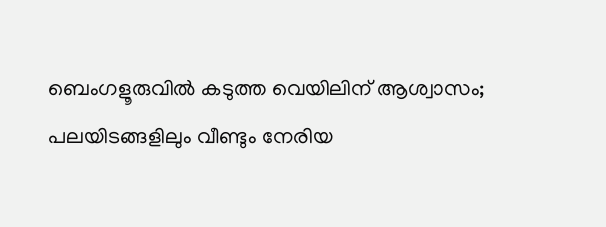ബെംഗളൂരുവിൽ കടുത്ത വെയിലിന് ആശ്വാസം; പലയിടങ്ങളിലും വീണ്ടും നേരിയ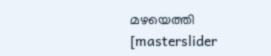മഴയെത്തി
[masterslider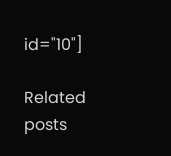id="10"]

Related posts